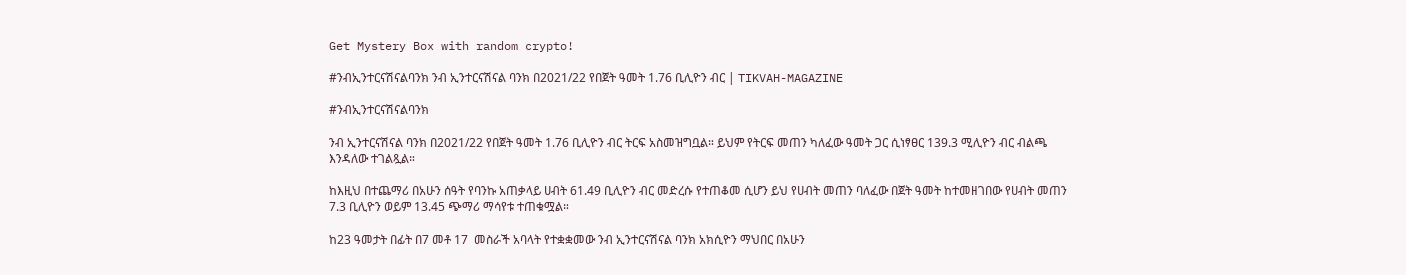Get Mystery Box with random crypto!

#ንብኢንተርናሽናልባንክ ንብ ኢንተርናሽናል ባንክ በ2021/22 የበጀት ዓመት 1.76 ቢሊዮን ብር | TIKVAH-MAGAZINE

#ንብኢንተርናሽናልባንክ

ንብ ኢንተርናሽናል ባንክ በ2021/22 የበጀት ዓመት 1.76 ቢሊዮን ብር ትርፍ አስመዝግቧል። ይህም የትርፍ መጠን ካለፈው ዓመት ጋር ሲነፃፀር 139.3 ሚሊዮን ብር ብልጫ እንዳለው ተገልጿል።

ከእዚህ በተጨማሪ በአሁን ሰዓት የባንኩ አጠቃላይ ሀብት 61.49 ቢሊዮን ብር መድረሱ የተጠቆመ ሲሆን ይህ የሀብት መጠን ባለፈው በጀት ዓመት ከተመዘገበው የሀብት መጠን 7.3 ቢሊዮን ወይም 13.45 ጭማሪ ማሳየቱ ተጠቁሟል።

ከ23 ዓመታት በፊት በ7 መቶ 17  መስራች አባላት የተቋቋመው ንብ ኢንተርናሽናል ባንክ አክሲዮን ማህበር በአሁን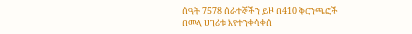ሰዓት 7578 ሰራተኞችን ይዞ በ410 ቅርንጫፎች በመላ ሀገሪቱ እየተንቀሳቀሰ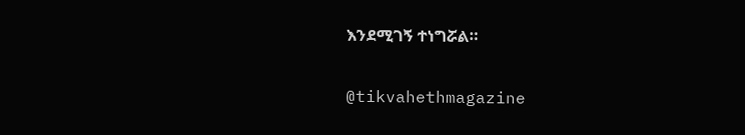እንደሚገኝ ተነግሯል።

@tikvahethmagazine